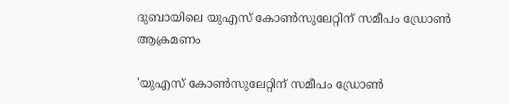ദുബായിലെ യുഎസ് കോണ്‍സുലേറ്റിന് സമീപം ഡ്രോണ്‍ ആക്രമണം

'യുഎസ് കോണ്‍സുലേറ്റിന് സമീപം ഡ്രോണ്‍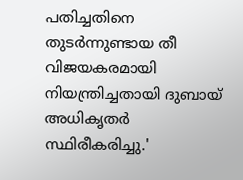പതിച്ചതിനെ തുടര്‍ന്നുണ്ടായ തീ വിജയകരമായി നിയന്ത്രിച്ചതായി ദുബായ് അധികൃതര്‍ സ്ഥിരീകരിച്ചു.'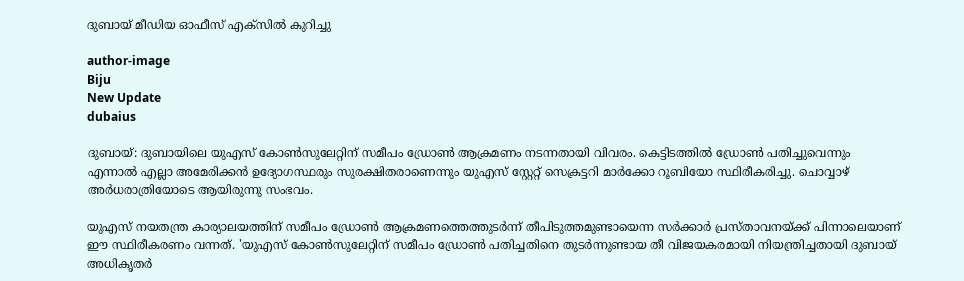ദുബായ് മീഡിയ ഓഫീസ് എക്സില്‍ കുറിച്ചു

author-image
Biju
New Update
dubaius

ദുബായ്: ദുബായിലെ യുഎസ് കോണ്‍സുലേറ്റിന് സമീപം ഡ്രോണ്‍ ആക്രമണം നടന്നതായി വിവരം. കെട്ടിടത്തില്‍ ഡ്രോണ്‍ പതിച്ചുവെന്നും എന്നാല്‍ എല്ലാ അമേരിക്കന്‍ ഉദ്യോഗസ്ഥരും സുരക്ഷിതരാണെന്നും യുഎസ് സ്റ്റേറ്റ് സെക്രട്ടറി മാര്‍ക്കോ റൂബിയോ സ്ഥിരീകരിച്ചു. ചൊവ്വാഴ് അര്‍ധരാത്രിയോടെ ആയിരുന്നു സംഭവം.

യുഎസ് നയതന്ത്ര കാര്യാലയത്തിന് സമീപം ഡ്രോണ്‍ ആക്രമണത്തെത്തുടര്‍ന്ന് തീപിടുത്തമുണ്ടായെന്ന സര്‍ക്കാര്‍ പ്രസ്താവനയ്ക്ക് പിന്നാലെയാണ് ഈ സ്ഥിരീകരണം വന്നത്. 'യുഎസ് കോണ്‍സുലേറ്റിന് സമീപം ഡ്രോണ്‍ പതിച്ചതിനെ തുടര്‍ന്നുണ്ടായ തീ വിജയകരമായി നിയന്ത്രിച്ചതായി ദുബായ് അധികൃതര്‍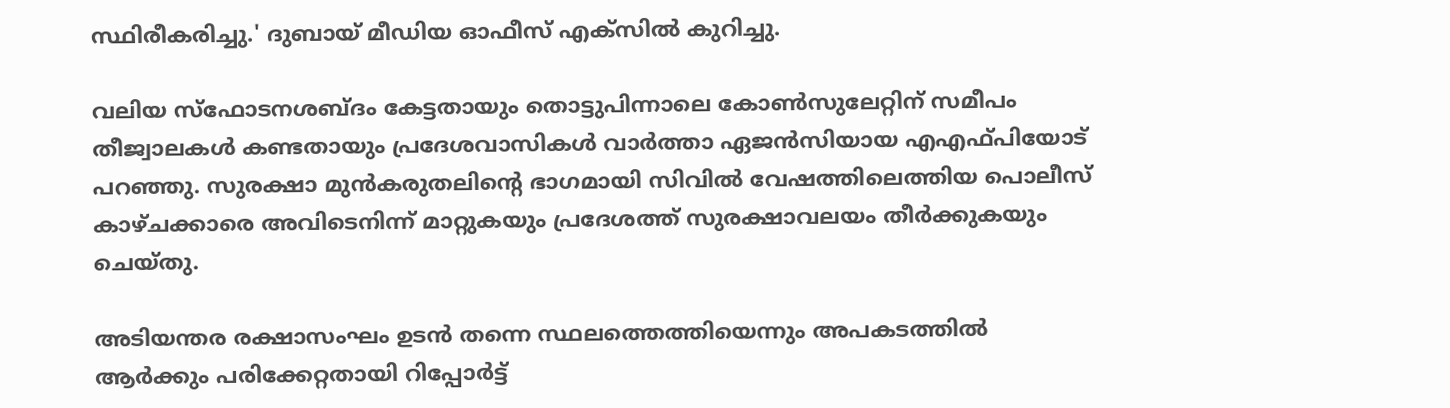സ്ഥിരീകരിച്ചു.' ദുബായ് മീഡിയ ഓഫീസ് എക്സില്‍ കുറിച്ചു.

വലിയ സ്ഫോടനശബ്ദം കേട്ടതായും തൊട്ടുപിന്നാലെ കോണ്‍സുലേറ്റിന് സമീപം തീജ്വാലകള്‍ കണ്ടതായും പ്രദേശവാസികള്‍ വാര്‍ത്താ ഏജന്‍സിയായ എഎഫ്പിയോട് പറഞ്ഞു. സുരക്ഷാ മുന്‍കരുതലിന്റെ ഭാഗമായി സിവില്‍ വേഷത്തിലെത്തിയ പൊലീസ് കാഴ്ചക്കാരെ അവിടെനിന്ന് മാറ്റുകയും പ്രദേശത്ത് സുരക്ഷാവലയം തീര്‍ക്കുകയും ചെയ്തു.

അടിയന്തര രക്ഷാസംഘം ഉടന്‍ തന്നെ സ്ഥലത്തെത്തിയെന്നും അപകടത്തില്‍ ആര്‍ക്കും പരിക്കേറ്റതായി റിപ്പോര്‍ട്ട്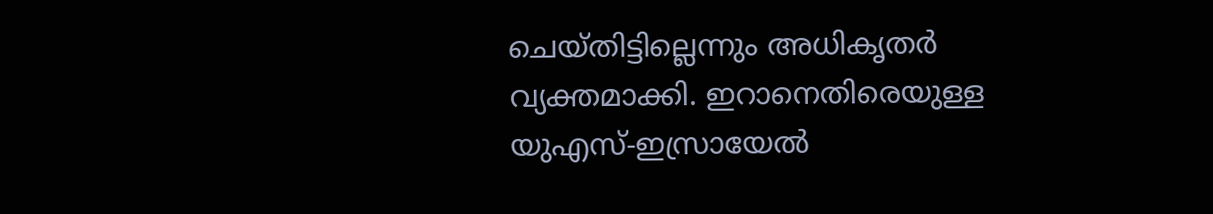ചെയ്തിട്ടില്ലെന്നും അധികൃതര്‍ വ്യക്തമാക്കി. ഇറാനെതിരെയുള്ള യുഎസ്-ഇസ്രായേല്‍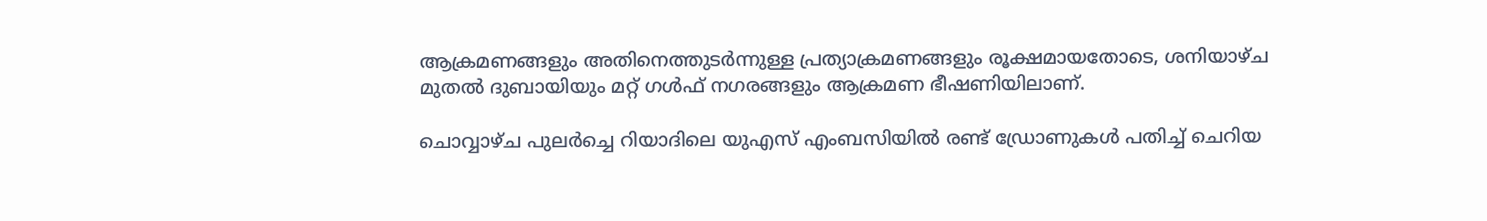ആക്രമണങ്ങളും അതിനെത്തുടര്‍ന്നുള്ള പ്രത്യാക്രമണങ്ങളും രൂക്ഷമായതോടെ, ശനിയാഴ്ച മുതല്‍ ദുബായിയും മറ്റ് ഗള്‍ഫ് നഗരങ്ങളും ആക്രമണ ഭീഷണിയിലാണ്.

ചൊവ്വാഴ്ച പുലര്‍ച്ചെ റിയാദിലെ യുഎസ് എംബസിയില്‍ രണ്ട് ഡ്രോണുകള്‍ പതിച്ച് ചെറിയ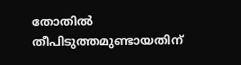തോതില്‍ തീപിടുത്തമുണ്ടായതിന്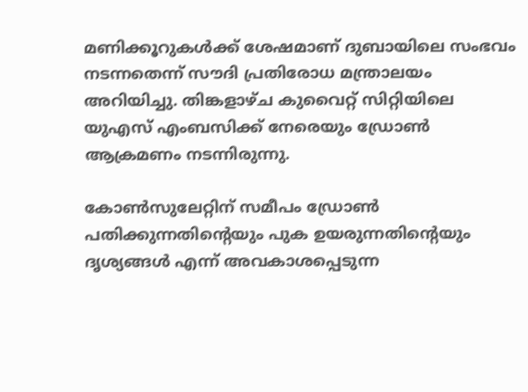മണിക്കൂറുകള്‍ക്ക് ശേഷമാണ് ദുബായിലെ സംഭവം നടന്നതെന്ന് സൗദി പ്രതിരോധ മന്ത്രാലയം അറിയിച്ചു. തിങ്കളാഴ്ച കുവൈറ്റ് സിറ്റിയിലെ യുഎസ് എംബസിക്ക് നേരെയും ഡ്രോണ്‍ ആക്രമണം നടന്നിരുന്നു.

കോണ്‍സുലേറ്റിന് സമീപം ഡ്രോണ്‍ പതിക്കുന്നതിന്റെയും പുക ഉയരുന്നതിന്റെയും ദൃശ്യങ്ങള്‍ എന്ന് അവകാശപ്പെടുന്ന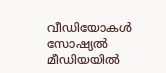വീഡിയോകള്‍ സോഷ്യല്‍ മീഡിയയില്‍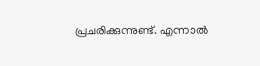പ്രചരിക്കുന്നുണ്ട്. എന്നാല്‍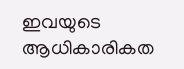ഇവയുടെ ആധികാരികത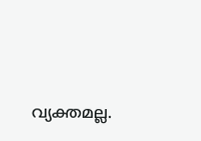വ്യക്തമല്ല.